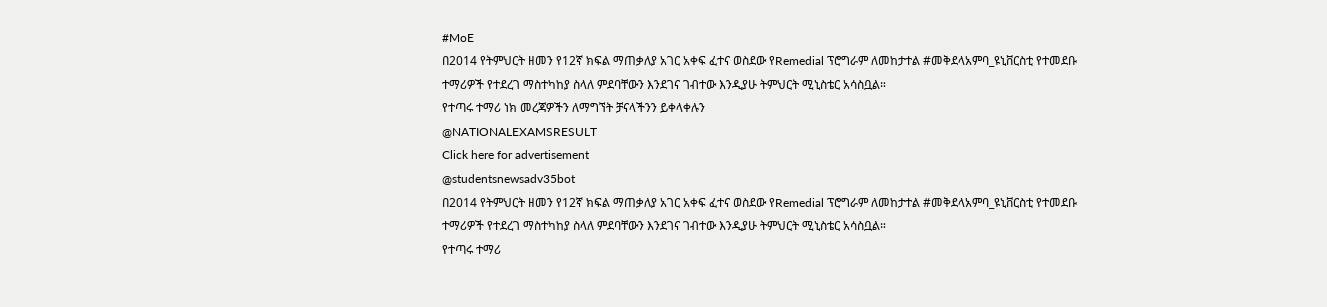#MoE
በ2014 የትምህርት ዘመን የ12ኛ ክፍል ማጠቃለያ አገር አቀፍ ፈተና ወስደው የRemedial ፕሮግራም ለመከታተል #መቅደላአምባ_ዩኒቨርስቲ የተመደቡ ተማሪዎች የተደረገ ማስተካከያ ስላለ ምደባቸውን እንደገና ገብተው እንዲያሁ ትምህርት ሚኒስቴር አሳስቧል።
የተጣሩ ተማሪ ነክ መረጃዎችን ለማግኘት ቻናላችንን ይቀላቀሉን
@NATIONALEXAMSRESULT
Click here for advertisement
@studentsnewsadv35bot
በ2014 የትምህርት ዘመን የ12ኛ ክፍል ማጠቃለያ አገር አቀፍ ፈተና ወስደው የRemedial ፕሮግራም ለመከታተል #መቅደላአምባ_ዩኒቨርስቲ የተመደቡ ተማሪዎች የተደረገ ማስተካከያ ስላለ ምደባቸውን እንደገና ገብተው እንዲያሁ ትምህርት ሚኒስቴር አሳስቧል።
የተጣሩ ተማሪ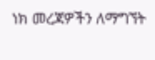ነክ መረጃዎችን ለማግኘት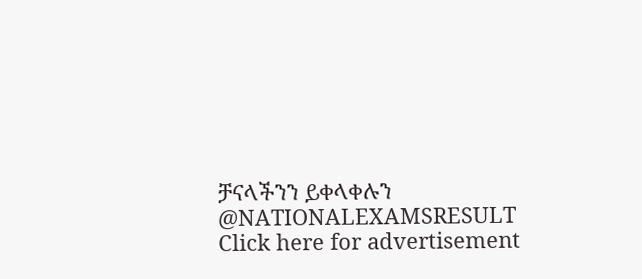ቻናላችንን ይቀላቀሉን
@NATIONALEXAMSRESULT
Click here for advertisement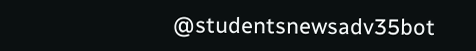@studentsnewsadv35bot